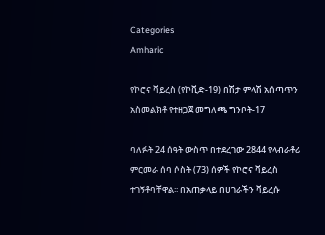Categories
Amharic

የኮሮና ቫይረስ (የኮቪድ-19) በሽታ ምላሽ አሰጣጥን አስመልክቶ የተዘጋጀ መግለጫ ግንቦት-17

ባለፉት 24 ሰዓት ውስጥ በተደረገው 2844 የላብራቶሪ ምርመራ ሰባ ሶስት (73) ሰዎች የኮሮና ቫይረስ ተገኝቶባቸዋል፡፡ በአጠቃላይ በሀገራችን ቫይረሱ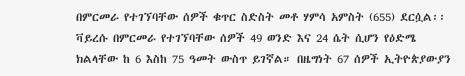በምርመራ የተገኘባቸው ሰዎች ቁጥር ስድስት መቶ ሃምሳ አምስት (655) ደርሷል፡፡ ቫይረሱ በምርመራ የተገኘባቸው ሰዎች 49 ወንድ እና 24 ሴት ሲሆን የዕድሜ ክልላቸው ከ 6 እስከ 75 ዓመት ውስጥ ይገኛል። በዜግነት 67 ሰዎች ኢትዮጵያውያን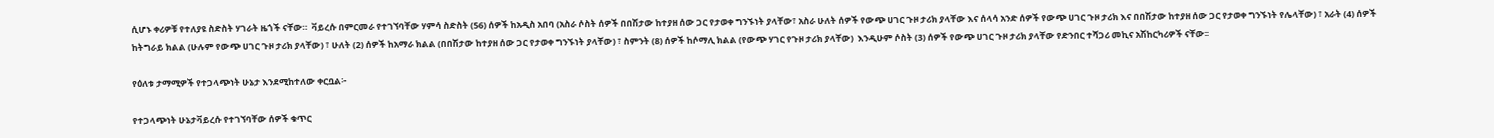ሲሆኑ ቀሪዎቹ የተለያዩ ስድስት ሃገራት ዜጎች ናቸው።  ቫይረሱ በምርመራ የተገኘባቸው ሃምሳ ስድስት (56) ሰዎች ከአዲስ አበባ (አስራ ሶስት ሰዎች በበሽታው ከተያዘ ሰው ጋር የታወቀ ግንኙነት ያላቸው፣ አስራ ሁለት ሰዎች የውጭ ሀገር ጉዞ ታሪክ ያላቸው እና ሰላሳ አንድ ሰዎች የውጭ ሀገር ጉዞ ታሪክ እና በበሽታው ከተያዘ ሰው ጋር የታወቀ ግንኙነት የሌላቸው) ፣ አራት (4) ሰዎች ከትግራይ ክልል (ሁሉም የውጭ ሀገር ጉዞ ታሪክ ያላቸው) ፣ ሁለት (2) ሰዎች ከአማራ ክልል (በበሽታው ከተያዘ ሰው ጋር የታወቀ ግንኙነት ያላቸው) ፣ ስምንት (8) ሰዎች ከሶማሊ ክልል (የውጭ ሃገር የጉዞ ታሪክ ያላቸው)  እንዲሁም ሶስት (3) ሰዎች የውጭ ሀገር ጉዞ ታሪክ ያላቸው የድንበር ተሻጋሪ መኪና አሽከርካሪዎች ናቸው፡፡

የዕለቱ ታማሚዎች የተጋላጭነት ሁኔታ እንደሚከተለው ቀርቧል፦

የተጋላጭነት ሁኔታቫይረሱ የተገኘባቸው ሰዎች ቁጥር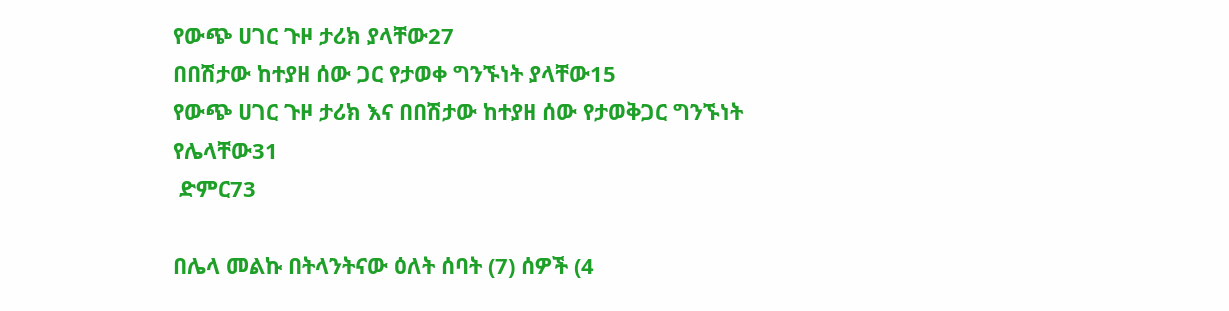የውጭ ሀገር ጉዞ ታሪክ ያላቸው27
በበሽታው ከተያዘ ሰው ጋር የታወቀ ግንኙነት ያላቸው15
የውጭ ሀገር ጉዞ ታሪክ እና በበሽታው ከተያዘ ሰው የታወቅጋር ግንኙነት የሌላቸው31
 ድምር73

በሌላ መልኩ በትላንትናው ዕለት ሰባት (7) ሰዎች (4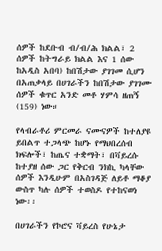ሰዎች ከደቡብ ብ/ብ/ሕ ክልል፣ 2 ሰዎች ከትግራይ ክልል እና 1 ሰው ከአዲስ አበባ) ከበሽታው ያገገመ ሲሆን በአጠቃላይ በሀገራችን ከበሽታው ያገገሙ ሰዎች ቁጥር አንድ መቶ ሃምሳ ዘጠኝ (159) ነው።

የላብራቶሪ ምርመራ ናሙናዎች ከተለያዩ ይበልጥ ተጋላጭ ከሆኑ የማህበረሰብ ክፍሎች፣ ከጤና ተቋማት፣ በቫይረሱ ከተያዘ ሰው ጋር የቅርብ ንክኪ ካላቸው ሰዎች እንዲሁም በአስገዳጅ ለይቶ ማቆያ ውስጥ ካሉ ሰዎች ተወስዶ የተከናወነ ነው፡፡

በሀገራችን የኮሮና ቫይረስ የሁኔታ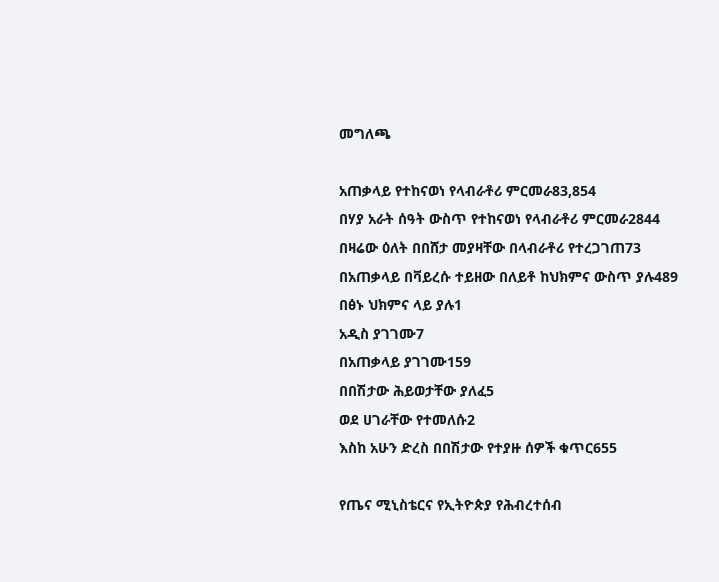መግለጫ

አጠቃላይ የተከናወነ የላብራቶሪ ምርመራ83,854
በሃያ አራት ሰዓት ውስጥ የተከናወነ የላብራቶሪ ምርመራ2844
በዛሬው ዕለት በበሸታ መያዛቸው በላብራቶሪ የተረጋገጠ73
በአጠቃላይ በቫይረሱ ተይዘው በለይቶ ከህክምና ውስጥ ያሉ489
በፅኑ ህክምና ላይ ያሉ1
አዲስ ያገገሙ7
በአጠቃላይ ያገገሙ159
በበሽታው ሕይወታቸው ያለፈ5
ወደ ሀገራቸው የተመለሱ2
እስከ አሁን ድረስ በበሽታው የተያዙ ሰዎች ቁጥር655

የጤና ሚኒስቴርና የኢትዮጵያ የሕብረተሰብ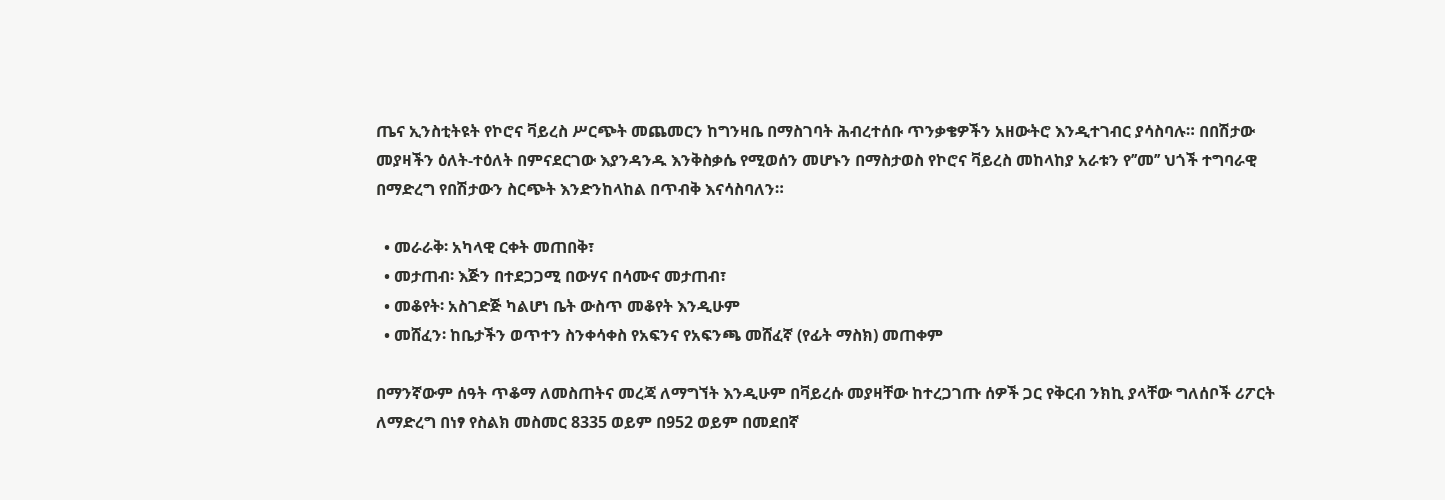ጤና ኢንስቲትዩት የኮሮና ቫይረስ ሥርጭት መጨመርን ከግንዛቤ በማስገባት ሕብረተሰቡ ጥንቃቄዎችን አዘውትሮ እንዲተገብር ያሳስባሉ። በበሽታው መያዛችን ዕለት-ተዕለት በምናደርገው እያንዳንዱ እንቅስቃሴ የሚወሰን መሆኑን በማስታወስ የኮሮና ቫይረስ መከላከያ አራቱን የ’’መ’’ ህጎች ተግባራዊ በማድረግ የበሽታውን ስርጭት እንድንከላከል በጥብቅ እናሳስባለን።

  • መራራቅ፡ አካላዊ ርቀት መጠበቅ፣
  • መታጠብ፡ እጅን በተደጋጋሚ በውሃና በሳሙና መታጠብ፣
  • መቆየት፡ አስገድጅ ካልሆነ ቤት ውስጥ መቆየት እንዲሁም
  • መሸፈን፡ ከቤታችን ወጥተን ስንቀሳቀስ የአፍንና የአፍንጫ መሸፈኛ (የፊት ማስክ) መጠቀም

በማንኛውም ሰዓት ጥቆማ ለመስጠትና መረጃ ለማግኘት እንዲሁም በቫይረሱ መያዛቸው ከተረጋገጡ ሰዎች ጋር የቅርብ ንክኪ ያላቸው ግለሰቦች ሪፖርት ለማድረግ በነፃ የስልክ መስመር 8335 ወይም በ952 ወይም በመደበኛ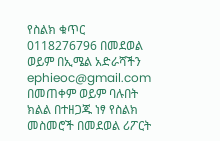የስልክ ቁጥር 0118276796 በመደወል ወይም በኢሜል አድራሻችን ephieoc@gmail.com በመጠቀም ወይም ባሉበት ክልል በተዘጋጁ ነፃ የስልክ መስመሮች በመደወል ሪፖርት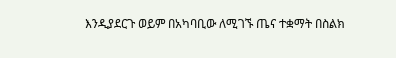እንዲያደርጉ ወይም በአካባቢው ለሚገኙ ጤና ተቋማት በስልክ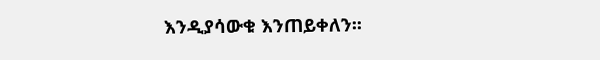እንዲያሳውቁ እንጠይቀለን፡፡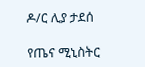ዶ/ር ሊያ ታደሰ

የጤና ሚኒስትር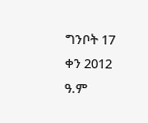ግንቦት 17 ቀን 2012 ዓ.ም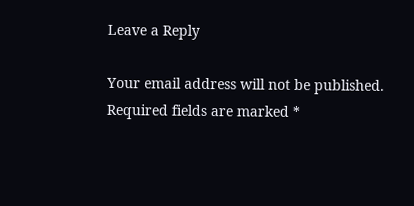Leave a Reply

Your email address will not be published. Required fields are marked *